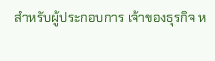สำหรับผู้ประกอบการ เจ้าของธุรกิจ ห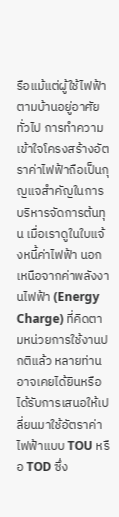รือแม้แต่ผู้ใช้ไฟฟ้าตามบ้านอยู่อาศัยทั่วไป การทำความเข้าใจโครงสร้างอัตราค่าไฟฟ้าถือเป็นกุญแจสำคัญในการบริหารจัดการต้นทุน เมื่อเราดูในใบแจ้งหนี้ค่าไฟฟ้า นอกเหนือจากค่าพลังงานไฟฟ้า (Energy Charge) ที่คิดตามหน่วยการใช้งานปกติแล้ว หลายท่านอาจเคยได้ยินหรือได้รับการเสนอให้เปลี่ยนมาใช้อัตราค่าไฟฟ้าแบบ TOU หรือ TOD ซึ่ง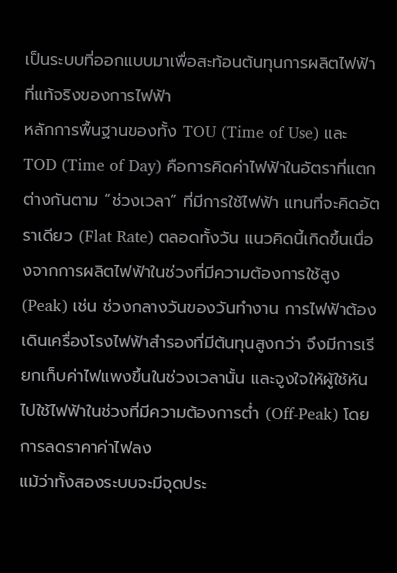เป็นระบบที่ออกแบบมาเพื่อสะท้อนต้นทุนการผลิตไฟฟ้าที่แท้จริงของการไฟฟ้า
หลักการพื้นฐานของทั้ง TOU (Time of Use) และ TOD (Time of Day) คือการคิดค่าไฟฟ้าในอัตราที่แตกต่างกันตาม “ช่วงเวลา” ที่มีการใช้ไฟฟ้า แทนที่จะคิดอัตราเดียว (Flat Rate) ตลอดทั้งวัน แนวคิดนี้เกิดขึ้นเนื่องจากการผลิตไฟฟ้าในช่วงที่มีความต้องการใช้สูง (Peak) เช่น ช่วงกลางวันของวันทำงาน การไฟฟ้าต้องเดินเครื่องโรงไฟฟ้าสำรองที่มีต้นทุนสูงกว่า จึงมีการเรียกเก็บค่าไฟแพงขึ้นในช่วงเวลานั้น และจูงใจให้ผู้ใช้หันไปใช้ไฟฟ้าในช่วงที่มีความต้องการต่ำ (Off-Peak) โดยการลดราคาค่าไฟลง
แม้ว่าทั้งสองระบบจะมีจุดประ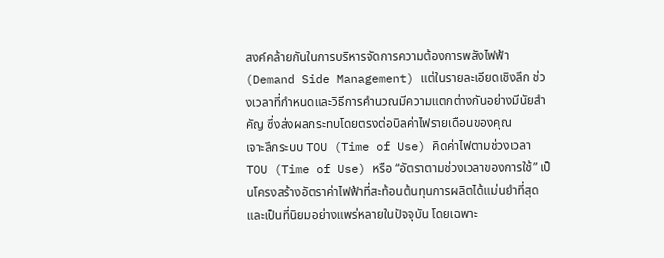สงค์คล้ายกันในการบริหารจัดการความต้องการพลังไฟฟ้า (Demand Side Management) แต่ในรายละเอียดเชิงลึก ช่วงเวลาที่กำหนดและวิธีการคำนวณมีความแตกต่างกันอย่างมีนัยสำคัญ ซึ่งส่งผลกระทบโดยตรงต่อบิลค่าไฟรายเดือนของคุณ
เจาะลึกระบบ TOU (Time of Use) คิดค่าไฟตามช่วงเวลา
TOU (Time of Use) หรือ “อัตราตามช่วงเวลาของการใช้” เป็นโครงสร้างอัตราค่าไฟฟ้าที่สะท้อนต้นทุนการผลิตได้แม่นยำที่สุดและเป็นที่นิยมอย่างแพร่หลายในปัจจุบัน โดยเฉพาะ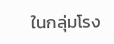ในกลุ่มโรง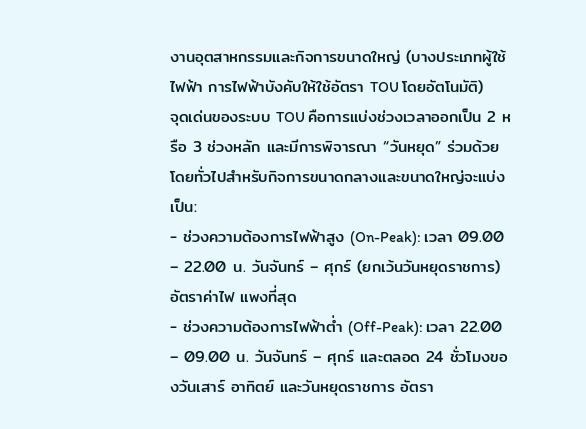งานอุตสาหกรรมและกิจการขนาดใหญ่ (บางประเภทผู้ใช้ไฟฟ้า การไฟฟ้าบังคับให้ใช้อัตรา TOU โดยอัตโนมัติ)
จุดเด่นของระบบ TOU คือการแบ่งช่วงเวลาออกเป็น 2 หรือ 3 ช่วงหลัก และมีการพิจารณา “วันหยุด” ร่วมด้วย โดยทั่วไปสำหรับกิจการขนาดกลางและขนาดใหญ่จะแบ่งเป็น:
- ช่วงความต้องการไฟฟ้าสูง (On-Peak): เวลา 09.00 – 22.00 น. วันจันทร์ – ศุกร์ (ยกเว้นวันหยุดราชการ) อัตราค่าไฟ แพงที่สุด
- ช่วงความต้องการไฟฟ้าต่ำ (Off-Peak): เวลา 22.00 – 09.00 น. วันจันทร์ – ศุกร์ และตลอด 24 ชั่วโมงของวันเสาร์ อาทิตย์ และวันหยุดราชการ อัตรา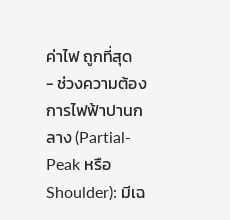ค่าไฟ ถูกที่สุด
- ช่วงความต้องการไฟฟ้าปานกลาง (Partial-Peak หรือ Shoulder): มีเฉ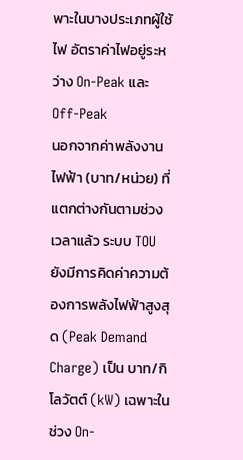พาะในบางประเภทผู้ใช้ไฟ อัตราค่าไฟอยู่ระหว่าง On-Peak และ Off-Peak
นอกจากค่าพลังงานไฟฟ้า (บาท/หน่วย) ที่แตกต่างกันตามช่วงเวลาแล้ว ระบบ TOU ยังมีการคิดค่าความต้องการพลังไฟฟ้าสูงสุด (Peak Demand Charge) เป็น บาท/กิโลวัตต์ (kW) เฉพาะในช่วง On-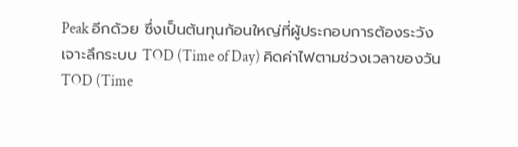Peak อีกด้วย ซึ่งเป็นต้นทุนก้อนใหญ่ที่ผู้ประกอบการต้องระวัง
เจาะลึกระบบ TOD (Time of Day) คิดค่าไฟตามช่วงเวลาของวัน
TOD (Time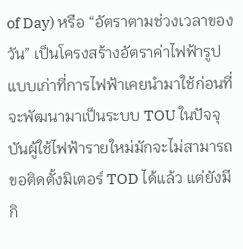of Day) หรือ “อัตราตามช่วงเวลาของวัน” เป็นโครงสร้างอัตราค่าไฟฟ้ารูปแบบเก่าที่การไฟฟ้าเคยนำมาใช้ก่อนที่จะพัฒนามาเป็นระบบ TOU ในปัจจุบันผู้ใช้ไฟฟ้ารายใหม่มักจะไม่สามารถขอติดตั้งมิเตอร์ TOD ได้แล้ว แต่ยังมีกิ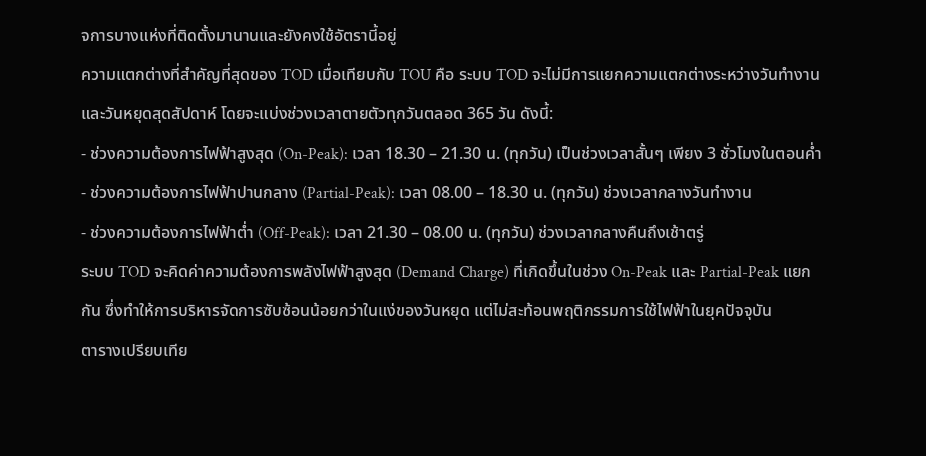จการบางแห่งที่ติดตั้งมานานและยังคงใช้อัตรานี้อยู่
ความแตกต่างที่สำคัญที่สุดของ TOD เมื่อเทียบกับ TOU คือ ระบบ TOD จะไม่มีการแยกความแตกต่างระหว่างวันทำงานและวันหยุดสุดสัปดาห์ โดยจะแบ่งช่วงเวลาตายตัวทุกวันตลอด 365 วัน ดังนี้:
- ช่วงความต้องการไฟฟ้าสูงสุด (On-Peak): เวลา 18.30 – 21.30 น. (ทุกวัน) เป็นช่วงเวลาสั้นๆ เพียง 3 ชั่วโมงในตอนค่ำ
- ช่วงความต้องการไฟฟ้าปานกลาง (Partial-Peak): เวลา 08.00 – 18.30 น. (ทุกวัน) ช่วงเวลากลางวันทำงาน
- ช่วงความต้องการไฟฟ้าต่ำ (Off-Peak): เวลา 21.30 – 08.00 น. (ทุกวัน) ช่วงเวลากลางคืนถึงเช้าตรู่
ระบบ TOD จะคิดค่าความต้องการพลังไฟฟ้าสูงสุด (Demand Charge) ที่เกิดขึ้นในช่วง On-Peak และ Partial-Peak แยกกัน ซึ่งทำให้การบริหารจัดการซับซ้อนน้อยกว่าในแง่ของวันหยุด แต่ไม่สะท้อนพฤติกรรมการใช้ไฟฟ้าในยุคปัจจุบัน
ตารางเปรียบเทีย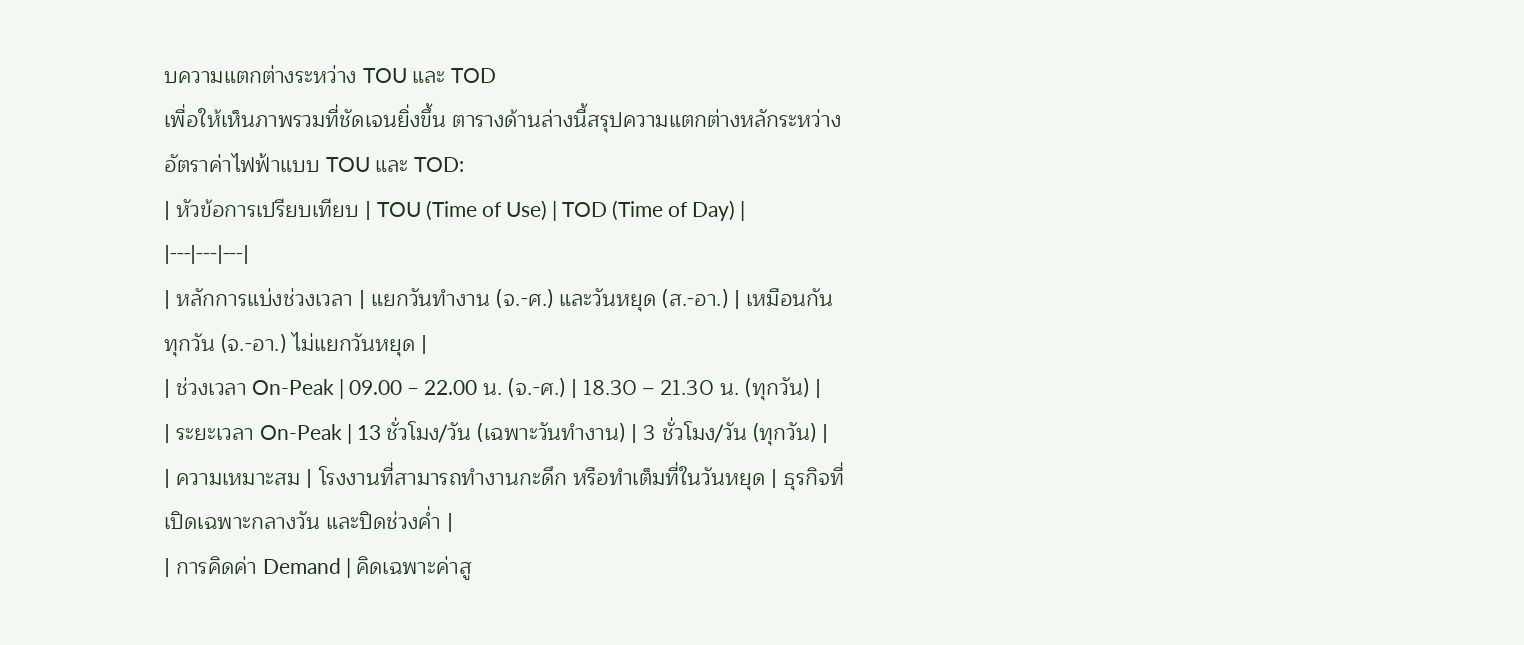บความแตกต่างระหว่าง TOU และ TOD
เพื่อให้เห็นภาพรวมที่ชัดเจนยิ่งขึ้น ตารางด้านล่างนี้สรุปความแตกต่างหลักระหว่างอัตราค่าไฟฟ้าแบบ TOU และ TOD:
| หัวข้อการเปรียบเทียบ | TOU (Time of Use) | TOD (Time of Day) |
|---|---|---|
| หลักการแบ่งช่วงเวลา | แยกวันทำงาน (จ.-ศ.) และวันหยุด (ส.-อา.) | เหมือนกันทุกวัน (จ.-อา.) ไม่แยกวันหยุด |
| ช่วงเวลา On-Peak | 09.00 – 22.00 น. (จ.-ศ.) | 18.30 – 21.30 น. (ทุกวัน) |
| ระยะเวลา On-Peak | 13 ชั่วโมง/วัน (เฉพาะวันทำงาน) | 3 ชั่วโมง/วัน (ทุกวัน) |
| ความเหมาะสม | โรงงานที่สามารถทำงานกะดึก หรือทำเต็มที่ในวันหยุด | ธุรกิจที่เปิดเฉพาะกลางวัน และปิดช่วงค่ำ |
| การคิดค่า Demand | คิดเฉพาะค่าสู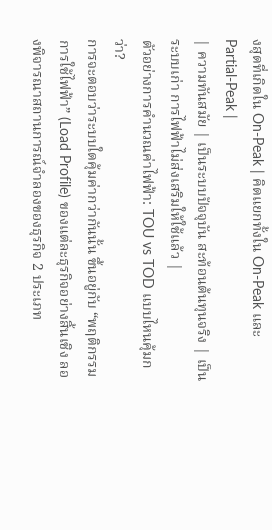งสุดที่เกิดใน On-Peak | คิดแยกทั้งใน On-Peak และ Partial-Peak |
| ความทันสมัย | เป็นระบบปัจจุบัน สะท้อนต้นทุนจริง | เป็นระบบเก่า การไฟฟ้าไม่ส่งเสริมให้ใช้แล้ว |
ตัวอย่างการคำนวณค่าไฟฟ้า: TOU vs TOD แบบไหนคุ้มกว่า?
การจะตอบว่าระบบใดคุ้มค่ากว่ากันนั้น ขึ้นอยู่กับ “พฤติกรรมการใช้ไฟฟ้า” (Load Profile) ของแต่ละธุรกิจอย่างสิ้นเชิง ลองพิจารณาสถานการณ์จำลองของธุรกิจ 2 ประเภท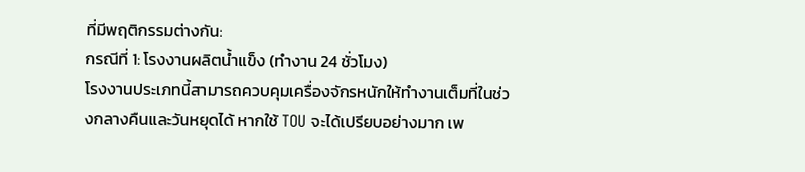ที่มีพฤติกรรมต่างกัน:
กรณีที่ 1: โรงงานผลิตน้ำแข็ง (ทำงาน 24 ชั่วโมง)
โรงงานประเภทนี้สามารถควบคุมเครื่องจักรหนักให้ทำงานเต็มที่ในช่วงกลางคืนและวันหยุดได้ หากใช้ TOU จะได้เปรียบอย่างมาก เพ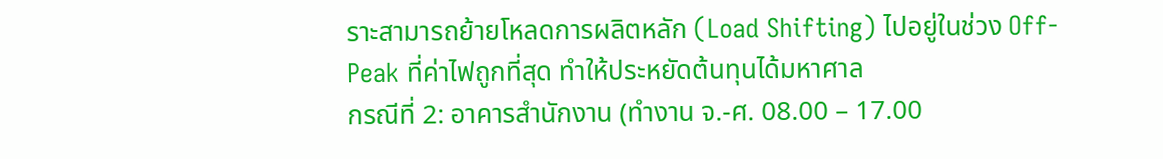ราะสามารถย้ายโหลดการผลิตหลัก (Load Shifting) ไปอยู่ในช่วง Off-Peak ที่ค่าไฟถูกที่สุด ทำให้ประหยัดต้นทุนได้มหาศาล
กรณีที่ 2: อาคารสำนักงาน (ทำงาน จ.-ศ. 08.00 – 17.00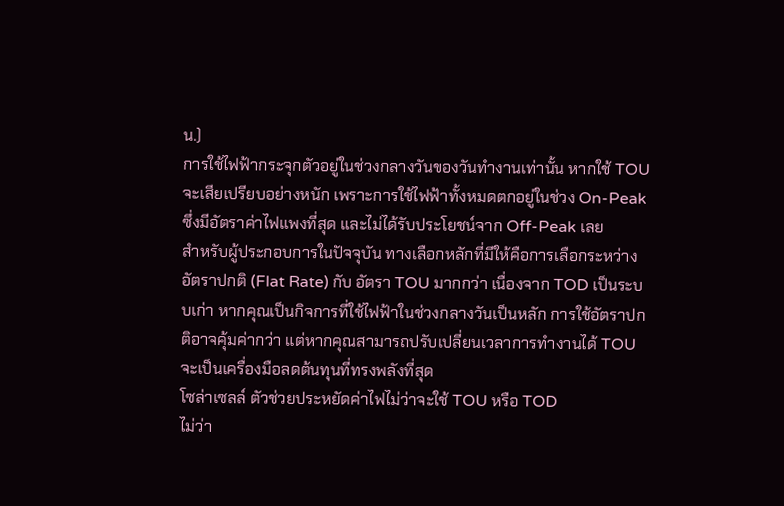น.)
การใช้ไฟฟ้ากระจุกตัวอยู่ในช่วงกลางวันของวันทำงานเท่านั้น หากใช้ TOU จะเสียเปรียบอย่างหนัก เพราะการใช้ไฟฟ้าทั้งหมดตกอยู่ในช่วง On-Peak ซึ่งมีอัตราค่าไฟแพงที่สุด และไม่ได้รับประโยชน์จาก Off-Peak เลย
สำหรับผู้ประกอบการในปัจจุบัน ทางเลือกหลักที่มีให้คือการเลือกระหว่าง อัตราปกติ (Flat Rate) กับ อัตรา TOU มากกว่า เนื่องจาก TOD เป็นระบบเก่า หากคุณเป็นกิจการที่ใช้ไฟฟ้าในช่วงกลางวันเป็นหลัก การใช้อัตราปกติอาจคุ้มค่ากว่า แต่หากคุณสามารถปรับเปลี่ยนเวลาการทำงานได้ TOU จะเป็นเครื่องมือลดต้นทุนที่ทรงพลังที่สุด
โซล่าเซลล์ ตัวช่วยประหยัดค่าไฟไม่ว่าจะใช้ TOU หรือ TOD
ไม่ว่า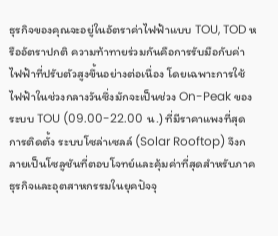ธุรกิจของคุณจะอยู่ในอัตราค่าไฟฟ้าแบบ TOU, TOD หรืออัตราปกติ ความท้าทายร่วมกันคือการรับมือกับค่าไฟฟ้าที่ปรับตัวสูงขึ้นอย่างต่อเนื่อง โดยเฉพาะการใช้ไฟฟ้าในช่วงกลางวันซึ่งมักจะเป็นช่วง On-Peak ของระบบ TOU (09.00-22.00 น.) ที่มีราคาแพงที่สุด
การติดตั้ง ระบบโซล่าเซลล์ (Solar Rooftop) จึงกลายเป็นโซลูชันที่ตอบโจทย์และคุ้มค่าที่สุดสำหรับภาคธุรกิจและอุตสาหกรรมในยุคปัจจุ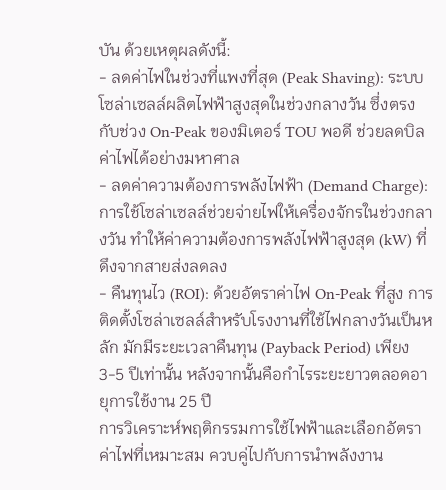บัน ด้วยเหตุผลดังนี้:
- ลดค่าไฟในช่วงที่แพงที่สุด (Peak Shaving): ระบบโซล่าเซลล์ผลิตไฟฟ้าสูงสุดในช่วงกลางวัน ซึ่งตรงกับช่วง On-Peak ของมิเตอร์ TOU พอดี ช่วยลดบิลค่าไฟได้อย่างมหาศาล
- ลดค่าความต้องการพลังไฟฟ้า (Demand Charge): การใช้โซล่าเซลล์ช่วยจ่ายไฟให้เครื่องจักรในช่วงกลางวัน ทำให้ค่าความต้องการพลังไฟฟ้าสูงสุด (kW) ที่ดึงจากสายส่งลดลง
- คืนทุนไว (ROI): ด้วยอัตราค่าไฟ On-Peak ที่สูง การติดตั้งโซล่าเซลล์สำหรับโรงงานที่ใช้ไฟกลางวันเป็นหลัก มักมีระยะเวลาคืนทุน (Payback Period) เพียง 3-5 ปีเท่านั้น หลังจากนั้นคือกำไรระยะยาวตลอดอายุการใช้งาน 25 ปี
การวิเคราะห์พฤติกรรมการใช้ไฟฟ้าและเลือกอัตราค่าไฟที่เหมาะสม ควบคู่ไปกับการนำพลังงาน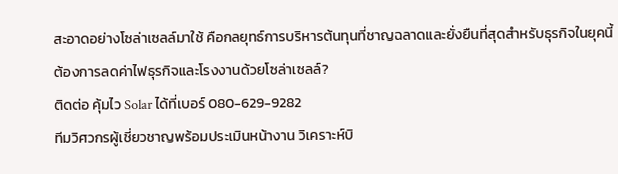สะอาดอย่างโซล่าเซลล์มาใช้ คือกลยุทธ์การบริหารต้นทุนที่ชาญฉลาดและยั่งยืนที่สุดสำหรับธุรกิจในยุคนี้
ต้องการลดค่าไฟธุรกิจและโรงงานด้วยโซล่าเซลล์?
ติดต่อ คุ้มไว Solar ได้ที่เบอร์ 080-629-9282
ทีมวิศวกรผู้เชี่ยวชาญพร้อมประเมินหน้างาน วิเคราะห์บิ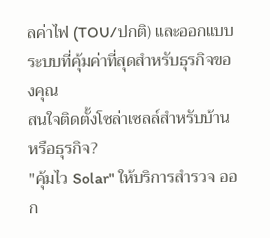ลค่าไฟ (TOU/ปกติ) และออกแบบระบบที่คุ้มค่าที่สุดสำหรับธุรกิจของคุณ
สนใจติดตั้งโซล่าเซลล์สำหรับบ้านหรือธุรกิจ?
"คุ้มไว Solar" ให้บริการสำรวจ ออก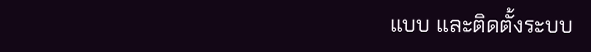แบบ และติดตั้งระบบ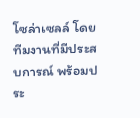โซล่าเซลล์ โดยทีมงานที่มีประสบการณ์ พร้อมประ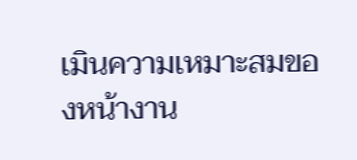เมินความเหมาะสมของหน้างาน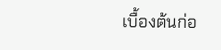เบื้องต้นก่อ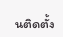นติดตั้ง